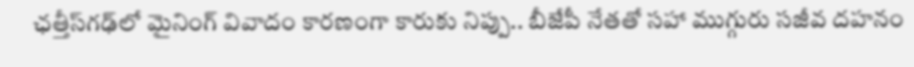ఛత్తీస్‌గఢ్‌లో మైనింగ్ వివాదం కారణంగా కారుకు నిప్పు.. బీజేపీ నేతతో సహా ముగ్గురు సజీవ దహనం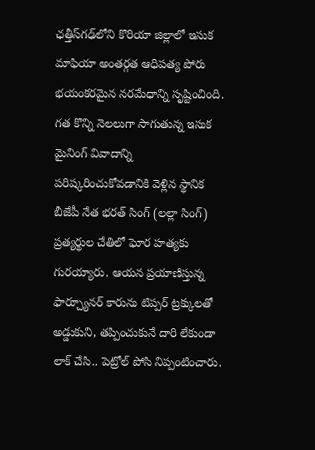ఛత్తీస్‌గఢ్‌లోని కొరియా జిల్లాలో ఇసుక మాఫియా అంతర్గత ఆధిపత్య పోరు భయంకరమైన నరమేధాన్ని సృష్టించింది. గత కొన్ని నెలలుగా సాగుతున్న ఇసుక మైనింగ్ వివాదాన్ని పరిష్కరించుకోవడానికి వెళ్లిన స్థానిక బీజేపీ నేత భరత్ సింగ్ (లల్లా సింగ్) ప్రత్యర్థుల చేతిలో ఘోర హత్యకు గురయ్యారు. ఆయన ప్రయాణిస్తున్న ఫార్చ్యూనర్ కారును టిప్పర్ ట్రక్కులతో అడ్డుకుని, తప్పించుకునే దారి లేకుండా లాక్ చేసి.. పెట్రోల్ పోసి నిప్పంటించారు.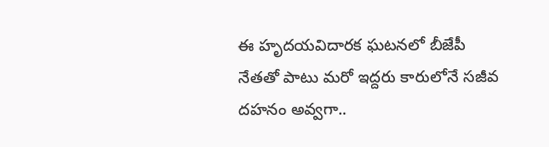ఈ హృదయవిదారక ఘటనలో బీజేపీ నేతతో పాటు మరో ఇద్దరు కారులోనే సజీవ దహనం అవ్వగా..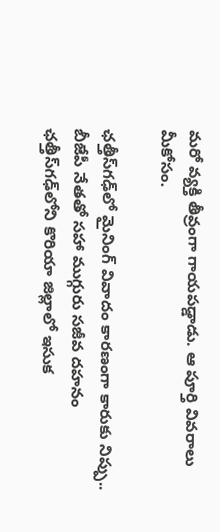మరో వ్యక్తి తీవ్రంగా గాయపడ్డాడు. ఆ పూర్తి వివరాలు మీకోసం.

ఛత్తీస్‌గఢ్‌లో మైనింగ్ వివాదం కారణంగా కారుకు నిప్పు.. బీజేపీ నేతతో సహా ముగ్గురు సజీవ దహనం
ఛత్తీస్‌గఢ్‌లోని కొరియా జిల్లాలో ఇసుక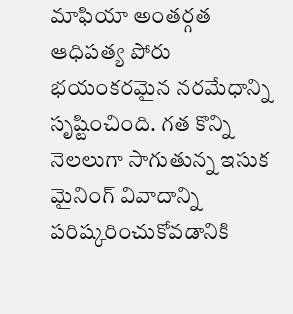మాఫియా అంతర్గత ఆధిపత్య పోరు భయంకరమైన నరమేధాన్ని సృష్టించింది. గత కొన్ని నెలలుగా సాగుతున్న ఇసుక మైనింగ్ వివాదాన్ని పరిష్కరించుకోవడానికి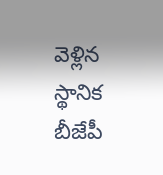వెళ్లిన స్థానిక బీజేపీ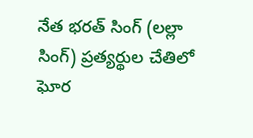నేత భరత్ సింగ్ (లల్లా సింగ్) ప్రత్యర్థుల చేతిలో ఘోర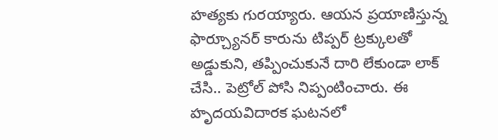హత్యకు గురయ్యారు. ఆయన ప్రయాణిస్తున్న ఫార్చ్యూనర్ కారును టిప్పర్ ట్రక్కులతో అడ్డుకుని, తప్పించుకునే దారి లేకుండా లాక్ చేసి.. పెట్రోల్ పోసి నిప్పంటించారు. ఈ హృదయవిదారక ఘటనలో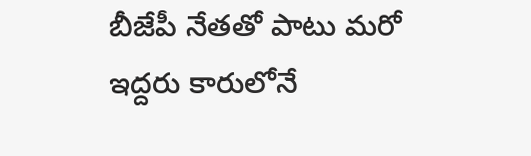బీజేపీ నేతతో పాటు మరో ఇద్దరు కారులోనే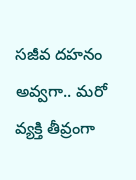సజీవ దహనం అవ్వగా.. మరో వ్యక్తి తీవ్రంగా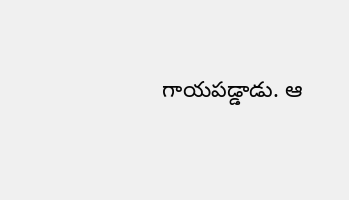గాయపడ్డాడు. ఆ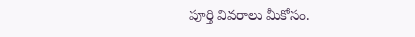పూర్తి వివరాలు మీకోసం.